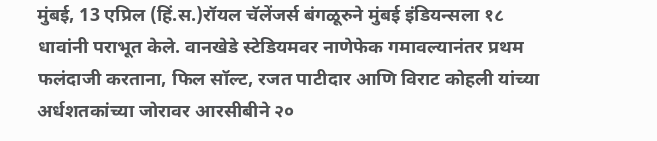मुंबई, 13 एप्रिल (हिं.स.)रॉयल चॅलेंजर्स बंगळूरुने मुंबई इंडियन्सला १८ धावांनी पराभूत केले. वानखेडे स्टेडियमवर नाणेफेक गमावल्यानंतर प्रथम फलंदाजी करताना, फिल सॉल्ट, रजत पाटीदार आणि विराट कोहली यांच्या अर्धशतकांच्या जोरावर आरसीबीने २०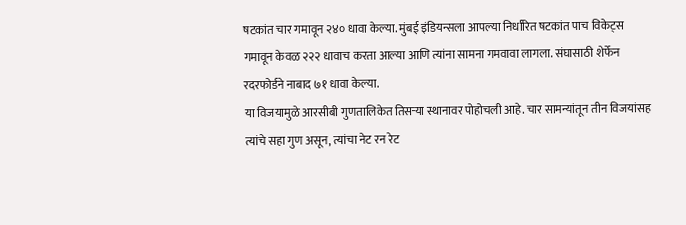षटकांत चार गमावून २४० धावा केल्या. मुंबई इंडियन्सला आपल्या निर्धारित षटकांत पाच विकेट्स गमावून केवळ २२२ धावाच करता आल्या आणि त्यांना सामना गमवावा लागला. संघासाठी शेर्फेन रदरफोर्डने नाबाद ७१ धावा केल्या.
या विजयामुळे आरसीबी गुणतालिकेत तिसऱ्या स्थानावर पोहोचली आहे. चार सामन्यांतून तीन विजयांसह त्यांचे सहा गुण असून, त्यांचा नेट रन रेट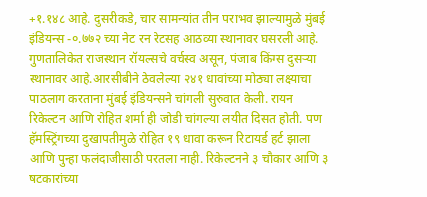+१.१४८ आहे. दुसरीकडे, चार सामन्यांत तीन पराभव झाल्यामुळे मुंबई इंडियन्स -०.७७२ च्या नेट रन रेटसह आठव्या स्थानावर घसरली आहे. गुणतालिकेत राजस्थान रॉयल्सचे वर्चस्व असून, पंजाब किंग्स दुसऱ्या स्थानावर आहे.आरसीबीने ठेवलेल्या २४१ धावांच्या मोठ्या लक्ष्याचा पाठलाग करताना मुंबई इंडियन्सने चांगली सुरुवात केली. रायन रिकेल्टन आणि रोहित शर्मा ही जोडी चांगल्या लयीत दिसत होती. पण हॅमस्ट्रिंगच्या दुखापतीमुळे रोहित १९ धावा करून रिटायर्ड हर्ट झाला आणि पुन्हा फलंदाजीसाठी परतला नाही. रिकेल्टनने ३ चौकार आणि ३ षटकारांच्या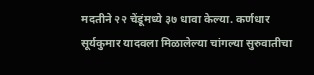मदतीने २२ चेंडूंमध्ये ३७ धावा केल्या. कर्णधार सूर्यकुमार यादवला मिळालेल्या चांगल्या सुरुवातीचा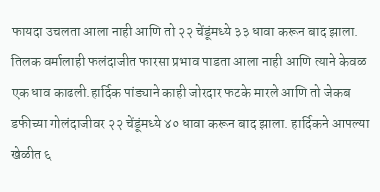फायदा उचलता आला नाही आणि तो २२ चेंडूंमध्ये ३३ धावा करून बाद झाला. तिलक वर्मालाही फलंदाजीत फारसा प्रभाव पाडता आला नाही आणि त्याने केवळ एक धाव काढली.हार्दिक पांड्याने काही जोरदार फटके मारले आणि तो जेकब डफीच्या गोलंदाजीवर २२ चेंडूंमध्ये ४० धावा करून बाद झाला. हार्दिकने आपल्या खेळीत ६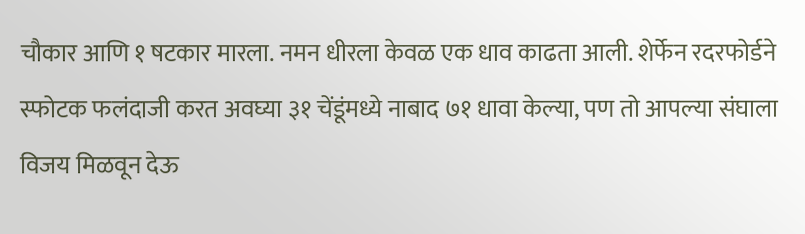चौकार आणि १ षटकार मारला. नमन धीरला केवळ एक धाव काढता आली. शेर्फेन रदरफोर्डने स्फोटक फलंदाजी करत अवघ्या ३१ चेंडूंमध्ये नाबाद ७१ धावा केल्या, पण तो आपल्या संघाला विजय मिळवून देऊ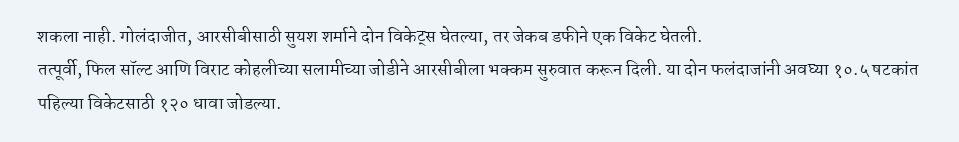शकला नाही. गोलंदाजीत, आरसीबीसाठी सुयश शर्माने दोन विकेट्स घेतल्या, तर जेकब डफीने एक विकेट घेतली.
तत्पूर्वी, फिल सॉल्ट आणि विराट कोहलीच्या सलामीच्या जोडीने आरसीबीला भक्कम सुरुवात करून दिली. या दोन फलंदाजांनी अवघ्या १०.५ षटकांत पहिल्या विकेटसाठी १२० धावा जोडल्या.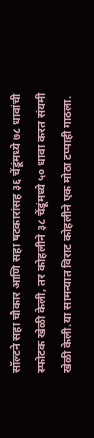सॉल्टने सहा चौकार आणि सहा षटकारांसह ३६ चेंडूंमध्ये ७८ धावांची स्फोटक खेळी केली, तर कोहलीने ३८ चेंडूंमध्ये ५० धावा करत संयमी खेळी केली.या सामन्यात विराट कोहलीने एक मोठा टप्पाही गाठला.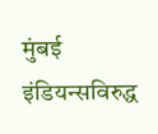मुंबई इंडियन्सविरुद्ध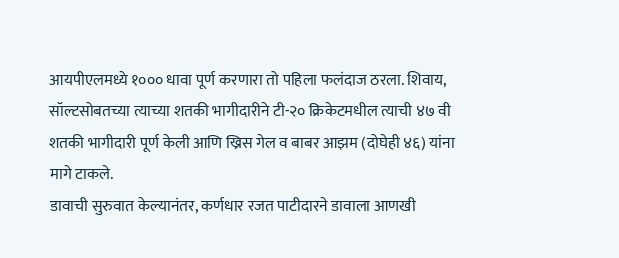आयपीएलमध्ये १००० धावा पूर्ण करणारा तो पहिला फलंदाज ठरला. शिवाय, सॉल्टसोबतच्या त्याच्या शतकी भागीदारीने टी-२० क्रिकेटमधील त्याची ४७ वी शतकी भागीदारी पूर्ण केली आणि ख्रिस गेल व बाबर आझम (दोघेही ४६) यांना मागे टाकले.
डावाची सुरुवात केल्यानंतर, कर्णधार रजत पाटीदारने डावाला आणखी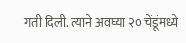गती दिली. त्याने अवघ्या २० चेंडूंमध्ये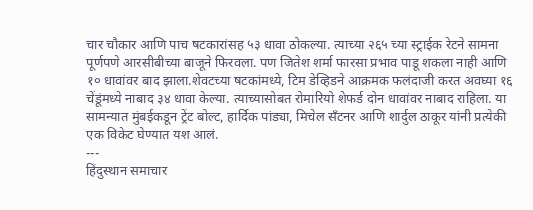चार चौकार आणि पाच षटकारांसह ५३ धावा ठोकल्या. त्याच्या २६५ च्या स्ट्राईक रेटने सामना पूर्णपणे आरसीबीच्या बाजूने फिरवला. पण जितेश शर्मा फारसा प्रभाव पाडू शकला नाही आणि १० धावांवर बाद झाला.शेवटच्या षटकांमध्ये, टिम डेव्हिडने आक्रमक फलंदाजी करत अवघ्या १६ चेंडूंमध्ये नाबाद ३४ धावा केल्या. त्याच्यासोबत रोमारियो शेफर्ड दोन धावांवर नाबाद राहिला. या सामन्यात मुंबईकडून ट्रेंट बोल्ट, हार्दिक पांड्या, मिचेल सँटनर आणि शार्दुल ठाकूर यांनी प्रत्येकी एक विकेट घेण्यात यश आलं.
---
हिंदुस्थान समाचार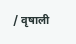/ वृषाली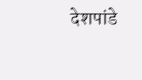देशपांडे